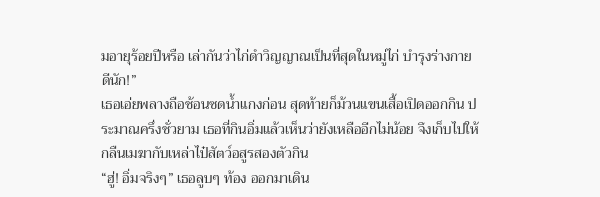มอายุร้อยปีหรือ เล่ากันว่าไก่ดำวิญญาณเป็นที่สุดในหมู่ไก่ บำรุงร่างกายดีนัก!”
เธอเอ่ยพลางถือช้อนซดน้ำแกงก่อน สุดท้ายก็ม้วนแขนเสื้อเปิดออกกิน ประมาณครึ่งชั่วยาม เธอที่กินอิ่มแล้วเห็นว่ายังเหลืออีกไม่น้อย จึงเก็บไปให้กลืนเมฆากับเหล่าไป๋สัตว์อสูรสองตัวกิน
“ฮู่! อิ่มจริงๆ” เธอลูบๆ ท้อง ออกมาเดิน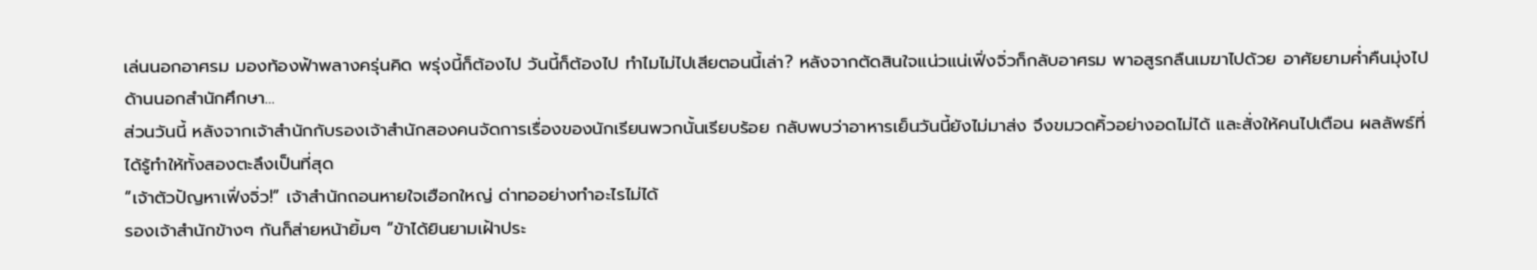เล่นนอกอาศรม มองท้องฟ้าพลางครุ่นคิด พรุ่งนี้ก็ต้องไป วันนี้ก็ต้องไป ทำไมไม่ไปเสียตอนนี้เล่า? หลังจากตัดสินใจแน่วแน่เฟิ่งจิ่วก็กลับอาศรม พาอสูรกลืนเมฆาไปด้วย อาศัยยามค่ำคืนมุ่งไปด้านนอกสำนักศึกษา…
ส่วนวันนี้ หลังจากเจ้าสำนักกับรองเจ้าสำนักสองคนจัดการเรื่องของนักเรียนพวกนั้นเรียบร้อย กลับพบว่าอาหารเย็นวันนี้ยังไม่มาส่ง จึงขมวดคิ้วอย่างอดไม่ได้ และสั่งให้คนไปเตือน ผลลัพธ์ที่ได้รู้ทำให้ทั้งสองตะลึงเป็นที่สุด
“เจ้าตัวปัญหาเฟิ่งจิ่ว!” เจ้าสำนักถอนหายใจเฮือกใหญ่ ด่าทออย่างทำอะไรไม่ได้
รองเจ้าสำนักข้างๆ กันก็ส่ายหน้ายิ้มๆ “ข้าได้ยินยามเฝ้าประ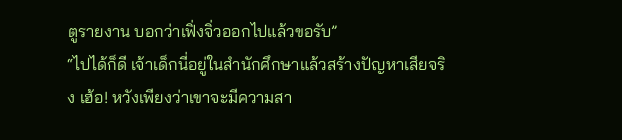ตูรายงาน บอกว่าเฟิ่งจิ่วออกไปแล้วขอรับ”
“ไปได้ก็ดี เจ้าเด็กนี่อยู่ในสำนักศึกษาแล้วสร้างปัญหาเสียจริง เฮ้อ! หวังเพียงว่าเขาจะมีความสา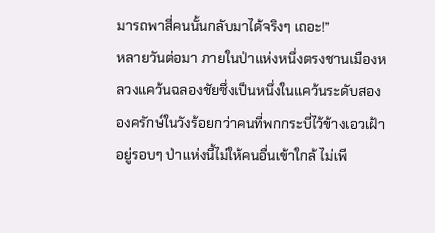มารถพาสี่คนนั้นกลับมาได้จริงๆ เถอะ!”
หลายวันต่อมา ภายในป่าแห่งหนึ่งตรงชานเมืองหลวงแคว้นฉลองชัยซึ่งเป็นหนึ่งในแคว้นระดับสอง
องครักษ์ในวังร้อยกว่าคนที่พกกระบี่ไว้ข้างเอวเฝ้าอยู่รอบๆ ป่าแห่งนี้ไม่ให้คนอื่นเข้าใกล้ ไม่เพี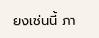ยงเช่นนี้ ภา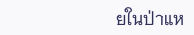ยในป่าแห